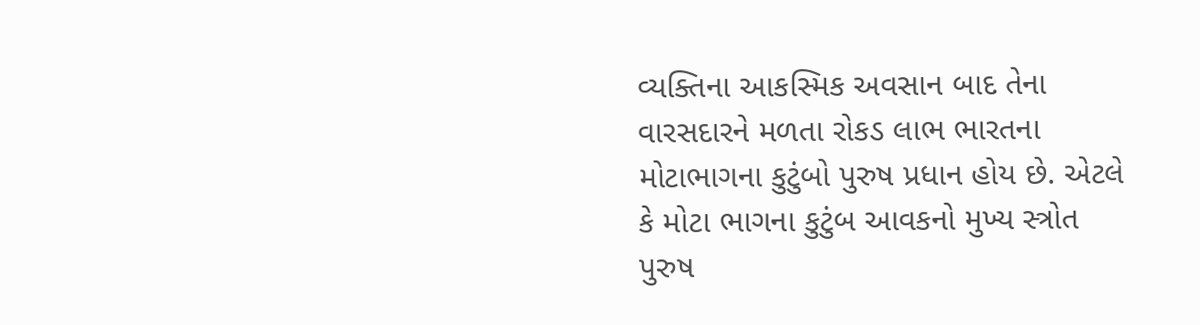વ્યક્તિના આકસ્મિક અવસાન બાદ તેના વારસદારને મળતા રોકડ લાભ ભારતના મોટાભાગના કુટુંબો પુરુષ પ્રધાન હોય છે. એટલે કે મોટા ભાગના કુટુંબ આવકનો મુખ્ય સ્ત્રોત પુરુષ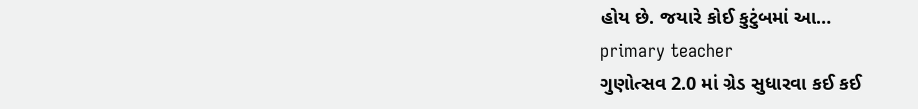હોય છે. જયારે કોઈ કુટુંબમાં આ…
primary teacher
ગુણોત્સવ 2.0 માં ગ્રેડ સુધારવા કઈ કઈ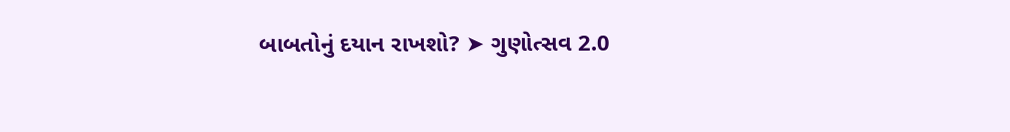બાબતોનું દયાન રાખશો? ➤ ગુણોત્સવ 2.0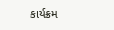કાર્યક્રમ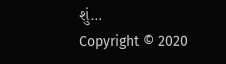શું…
Copyright © 2020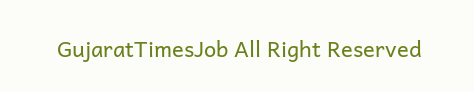GujaratTimesJob All Right Reserved